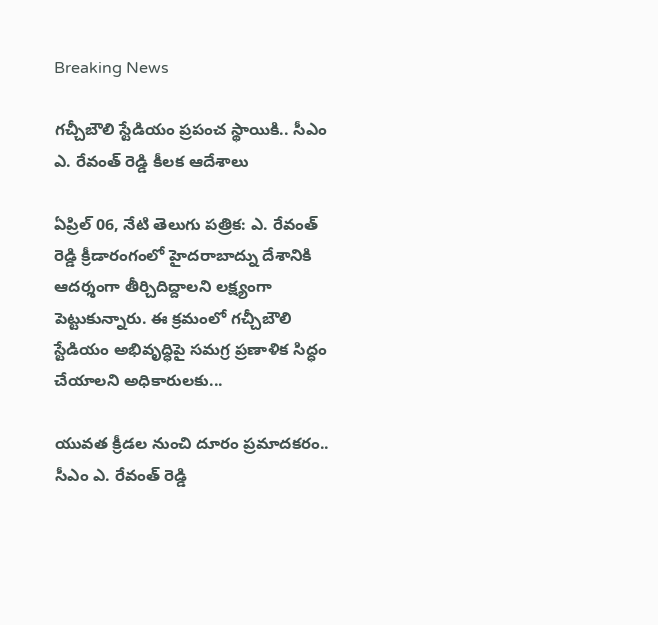Breaking News

గచ్చీబౌలి స్టేడియం ప్రపంచ స్థాయికి.. సీఎం ఎ. రేవంత్ రెడ్డి కీలక ఆదేశాలు

ఏప్రిల్ 06, నేటి తెలుగు పత్రిక: ఎ. రేవంత్ రెడ్డి క్రీడారంగంలో హైదరాబాద్ను దేశానికి ఆదర్శంగా తీర్చిదిద్దాలని లక్ష్యంగా పెట్టుకున్నారు. ఈ క్రమంలో గచ్చీబౌలి స్టేడియం అభివృద్ధిపై సమగ్ర ప్రణాళిక సిద్ధం చేయాలని అధికారులకు...

యువత క్రీడల నుంచి దూరం ప్రమాదకరం.. సీఎం ఎ. రేవంత్ రెడ్డి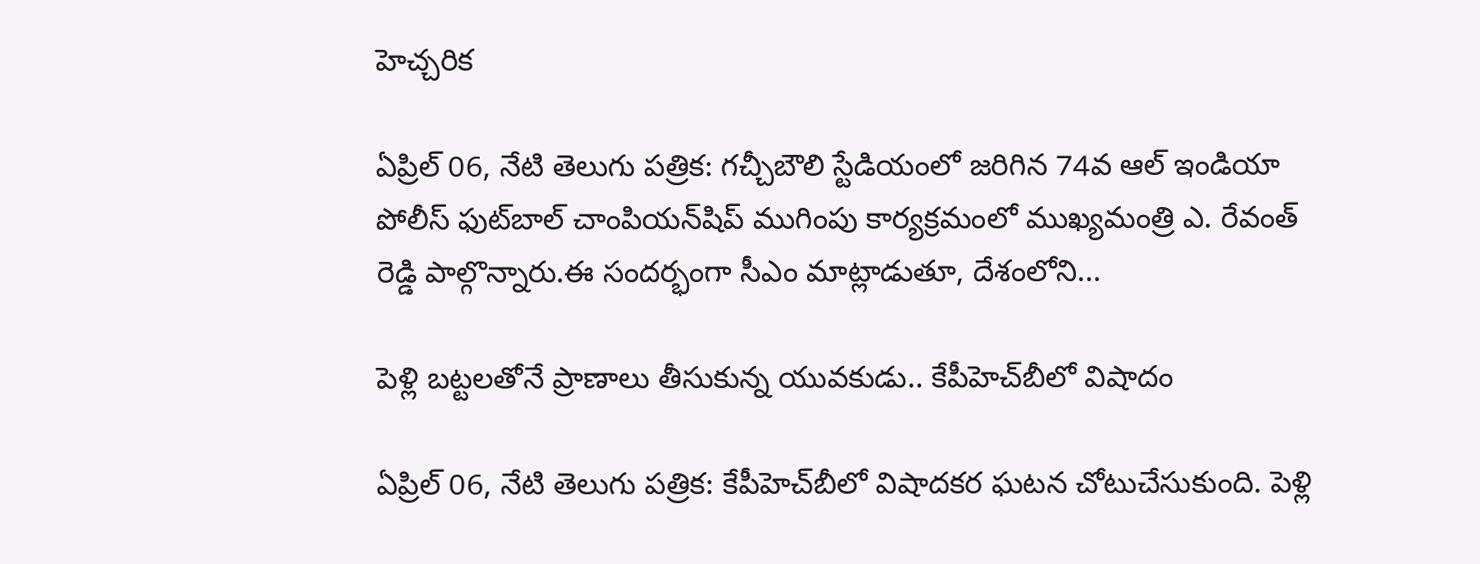హెచ్చరిక

ఏప్రిల్ 06, నేటి తెలుగు పత్రిక: గచ్చీబౌలి స్టేడియంలో జరిగిన 74వ ఆల్ ఇండియా పోలీస్ ఫుట్‌బాల్ చాంపియన్‌షిప్ ముగింపు కార్యక్రమంలో ముఖ్యమంత్రి ఎ. రేవంత్ రెడ్డి పాల్గొన్నారు.ఈ సందర్భంగా సీఎం మాట్లాడుతూ, దేశంలోని...

పెళ్లి బట్టలతోనే ప్రాణాలు తీసుకున్న యువకుడు.. కేపీహెచ్‌బీలో విషాదం

ఏప్రిల్ 06, నేటి తెలుగు పత్రిక: కేపీహెచ్‌బీలో విషాదకర ఘటన చోటుచేసుకుంది. పెళ్లి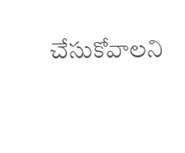చేసుకోవాలని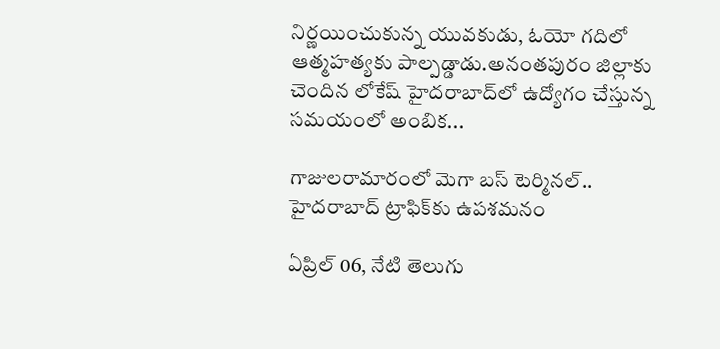నిర్ణయించుకున్న యువకుడు, ఓయో గదిలో ఆత్మహత్యకు పాల్పడ్డాడు.అనంతపురం జిల్లాకు చెందిన లోకేష్ హైదరాబాద్‌లో ఉద్యోగం చేస్తున్న సమయంలో అంబిక...

గాజులరామారంలో మెగా బస్ టెర్మినల్.. హైదరాబాద్ ట్రాఫిక్‌కు ఉపశమనం

ఏప్రిల్ 06, నేటి తెలుగు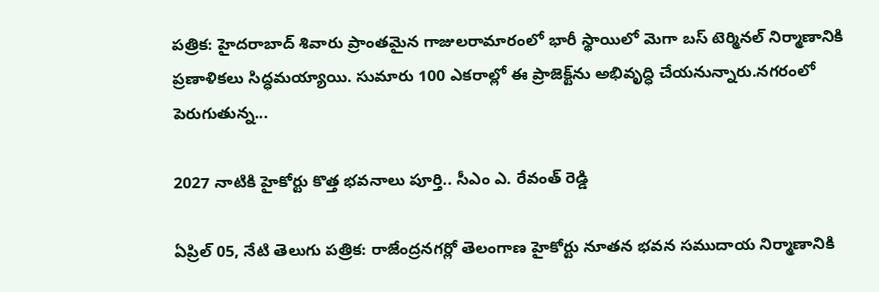పత్రిక: హైదరాబాద్ శివారు ప్రాంతమైన గాజులరామారంలో భారీ స్థాయిలో మెగా బస్ టెర్మినల్ నిర్మాణానికి ప్రణాళికలు సిద్ధమయ్యాయి. సుమారు 100 ఎకరాల్లో ఈ ప్రాజెక్ట్‌ను అభివృద్ధి చేయనున్నారు.నగరంలో పెరుగుతున్న...

2027 నాటికి హైకోర్టు కొత్త భవనాలు పూర్తి.. సీఎం ఎ. రేవంత్ రెడ్డి

ఏప్రిల్ 05, నేటి తెలుగు పత్రిక: రాజేంద్రనగర్లో తెలంగాణ హైకోర్టు నూతన భవన సముదాయ నిర్మాణానికి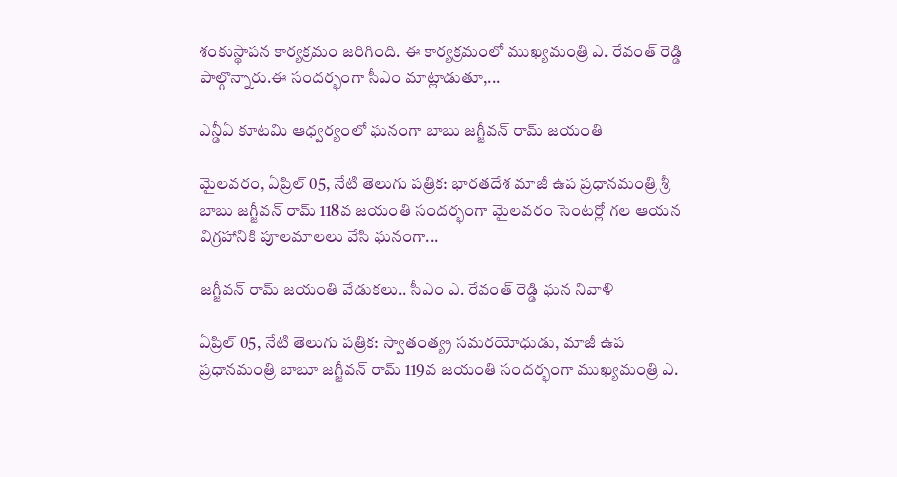శంకుస్థాపన కార్యక్రమం జరిగింది. ఈ కార్యక్రమంలో ముఖ్యమంత్రి ఎ. రేవంత్ రెడ్డి పాల్గొన్నారు.ఈ సందర్భంగా సీఎం మాట్లాడుతూ,...

ఎన్డీఏ కూటమి ఆధ్వర్యంలో ఘనంగా బాబు జగ్జీవన్ రామ్ జయంతి

మైలవరం, ఏప్రిల్ 05, నేటి తెలుగు పత్రిక: భారతదేశ మాజీ ఉప ప్రధానమంత్రి శ్రీ బాబు జగ్జీవన్ రామ్ 118వ జయంతి సందర్భంగా మైలవరం సెంటర్లో గల ఆయన విగ్రహానికి పూలమాలలు వేసి ఘనంగా...

జగ్జీవన్ రామ్ జయంతి వేడుకలు.. సీఎం ఎ. రేవంత్ రెడ్డి ఘన నివాళి

ఏప్రిల్ 05, నేటి తెలుగు పత్రిక: స్వాతంత్య్ర సమరయోధుడు, మాజీ ఉప ప్రధానమంత్రి బాబూ జగ్జీవన్ రామ్ 119వ జయంతి సందర్భంగా ముఖ్యమంత్రి ఎ.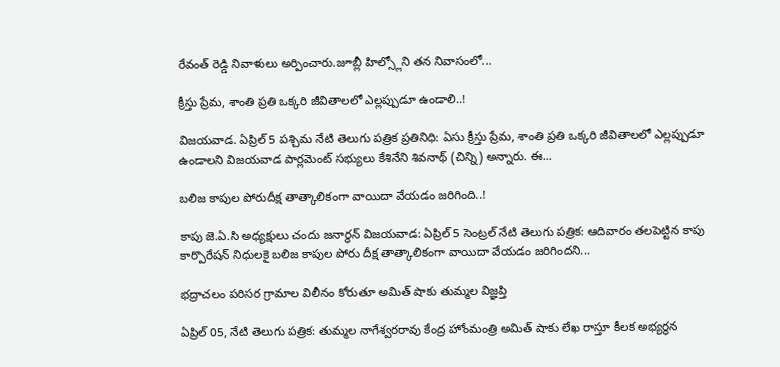రేవంత్ రెడ్డి నివాళులు అర్పించారు.జూబ్లీ హిల్స్లోని తన నివాసంలో...

క్రీస్తు ప్రేమ, శాంతి ప్రతి ఒక్కరి జీవితాలలో ఎల్లప్పుడూ ఉండాలి..!

విజయవాడ. ఏప్రిల్ 5 పశ్చిమ నేటి తెలుగు పత్రిక ప్రతినిధి: ఏసు క్రీస్తు ప్రేమ, శాంతి ప్రతి ఒక్కరి జీవితాలలో ఎల్లప్పుడూ ఉండాలని విజయవాడ పార్లమెంట్ సభ్యులు కేశినేని శివనాథ్ (చిన్ని) అన్నారు. ఈ...

బలిజ కాపుల పోరుదీక్ష తాత్కాలికంగా వాయిదా వేయడం జరిగింది..!

కాపు జె.ఏ.సి అధ్యక్షులు చందు జనార్ధన్ విజయవాడ: ఏప్రిల్ 5 సెంట్రల్ నేటి తెలుగు పత్రిక: ఆదివారం తలపెట్టిన కాపు కార్పొరేషన్ నిధులకై బలిజ కాపుల పోరు దీక్ష తాత్కాలికంగా వాయిదా వేయడం జరిగిందని...

భద్రాచలం పరిసర గ్రామాల విలీనం కోరుతూ అమిత్‌ షాకు తుమ్మల విజ్ఞప్తి

ఏప్రిల్ 05, నేటి తెలుగు పత్రిక: తుమ్మల నాగేశ్వరరావు కేంద్ర హోంమంత్రి అమిత్ షాకు లేఖ రాస్తూ కీలక అభ్యర్థన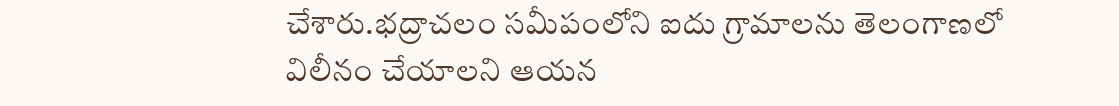చేశారు.భద్రాచలం సమీపంలోని ఐదు గ్రామాలను తెలంగాణలో విలీనం చేయాలని ఆయన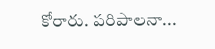కోరారు. పరిపాలనా...